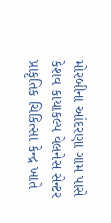મોરબીના આંદરણા ગામ પાસે કેશવ કાયાકલ્પ વેલનેસ સેન્ટર પ્રાકૃતિક ચિકિત્સા કેન્દ્ર ખાતે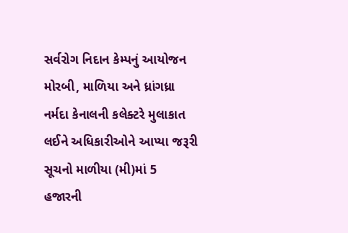સર્વરોગ નિદાન કેમ્પનું આયોજન મોરબી, માળિયા અને ધ્રાંગધ્રા નર્મદા કેનાલની કલેક્ટરે મુલાકાત લઈને અધિકારીઓને આપ્યા જરૂરી સૂચનો માળીયા (મી)માં 5 હજારની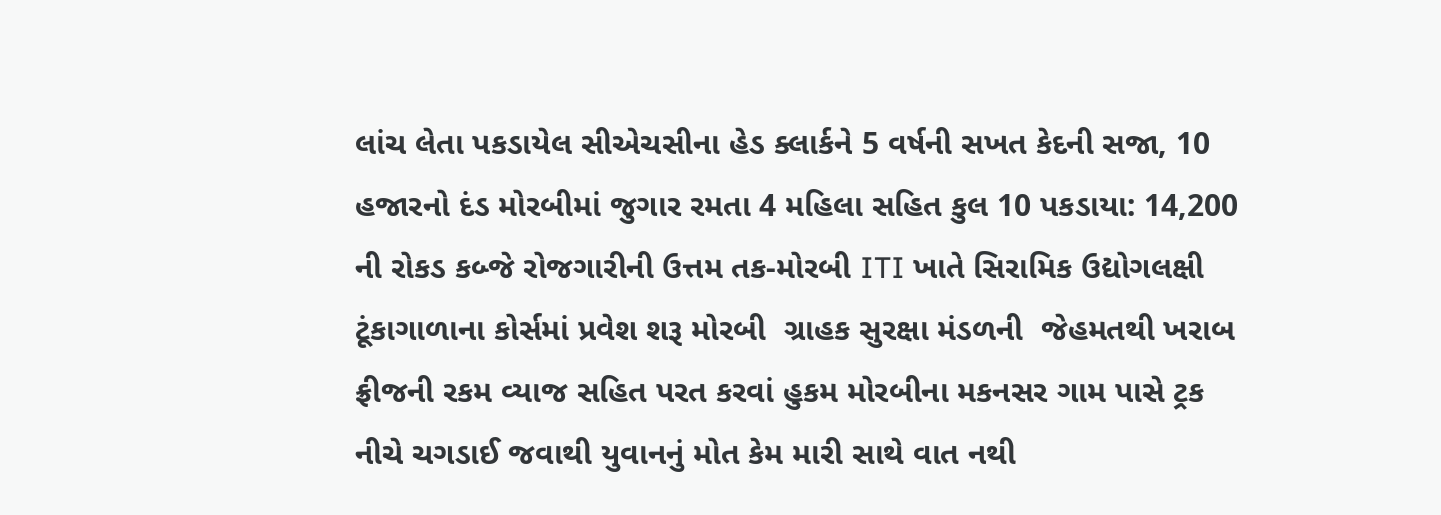લાંચ લેતા પકડાયેલ સીએચસીના હેડ ક્લાર્કને 5 વર્ષની સખત કેદની સજા, 10 હજારનો દંડ મોરબીમાં જુગાર રમતા 4 મહિલા સહિત કુલ 10 પકડાયા: 14,200 ની રોકડ કબ્જે રોજગારીની ઉત્તમ તક-મોરબી ITI ખાતે સિરામિક ઉદ્યોગલક્ષી ટૂંકાગાળાના કોર્સમાં પ્રવેશ શરૂ મોરબી  ગ્રાહક સુરક્ષા મંડળની  જેહમતથી ખરાબ ફ્રીજની રકમ વ્યાજ સહિત પરત કરવાં હુકમ મોરબીના મકનસર ગામ પાસે ટ્રક નીચે ચગડાઈ જવાથી યુવાનનું મોત કેમ મારી સાથે વાત નથી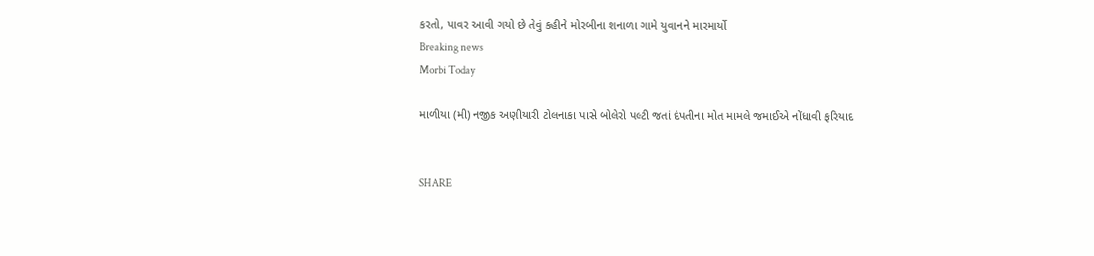કરતો, પાવર આવી ગયો છે તેવું કહીને મોરબીના શનાળા ગામે યુવાનને મારમાર્યો
Breaking news
Morbi Today

માળીયા (મી) નજીક અણીયારી ટોલનાકા પાસે બોલેરો પલ્ટી જતાં દંપતીના મોત મામલે જમાઈએ નોંધાવી ફરિયાદ


SHARE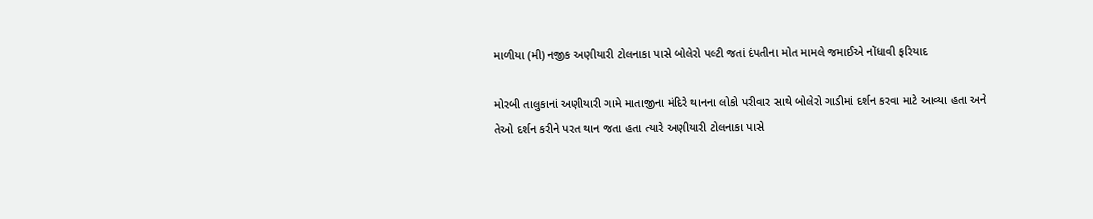માળીયા (મી) નજીક અણીયારી ટોલનાકા પાસે બોલેરો પલ્ટી જતાં દંપતીના મોત મામલે જમાઈએ નોંધાવી ફરિયાદ

મોરબી તાલુકાનાં અણીયારી ગામે માતાજીના મંદિરે થાનના લોકો પરીવાર સાથે બોલેરો ગાડીમાં દર્શન કરવા માટે આવ્યા હતા અને તેઓ દર્શન કરીને પરત થાન જતા હતા ત્યારે અણીયારી ટોલનાકા પાસે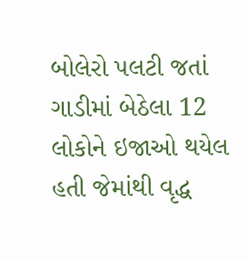બોલેરો પલટી જતાં ગાડીમાં બેઠેલા 12 લોકોને ઇજાઓ થયેલ હતી જેમાંથી વૃદ્ધ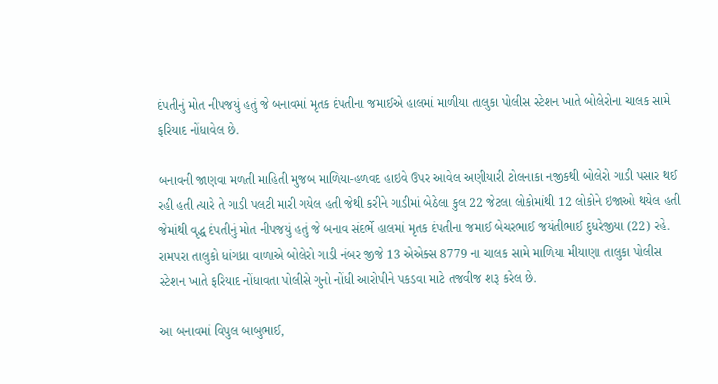દંપતીનું મોત નીપજયું હતું જે બનાવમાં મૃતક દંપતીના જમાઈએ હાલમાં માળીયા તાલુકા પોલીસ સ્ટેશન ખાતે બોલેરોના ચાલક સામે ફરિયાદ નોંધાવેલ છે.

બનાવની જાણવા મળતી માહિતી મુજબ માળિયા-હળવદ હાઇવે ઉપર આવેલ અણીયારી ટોલનાકા નજીકથી બોલેરો ગાડી પસાર થઈ રહી હતી ત્યારે તે ગાડી પલટી મારી ગયેલ હતી જેથી કરીને ગાડીમાં બેઠેલા કુલ 22 જેટલા લોકોમાંથી 12 લોકોને ઇજાઓ થયેલ હતી જેમાંથી વૃદ્ધ દંપતીનું મોત નીપજયું હતું જે બનાવ સંદર્ભે હાલમાં મૃતક દંપતીના જમાઈ બેચરભાઈ જયંતીભાઈ દુધરેજીયા (22) રહે. રામપરા તાલુકો ધાંગધ્રા વાળાએ બોલેરો ગાડી નંબર જીજે 13 એએક્સ 8779 ના ચાલક સામે માળિયા મીયાણા તાલુકા પોલીસ સ્ટેશન ખાતે ફરિયાદ નોંધાવતા પોલીસે ગુનો નોંધી આરોપીને પકડવા માટે તજવીજ શરૂ કરેલ છે.

આ બનાવમાં વિપુલ બાબુભાઈ,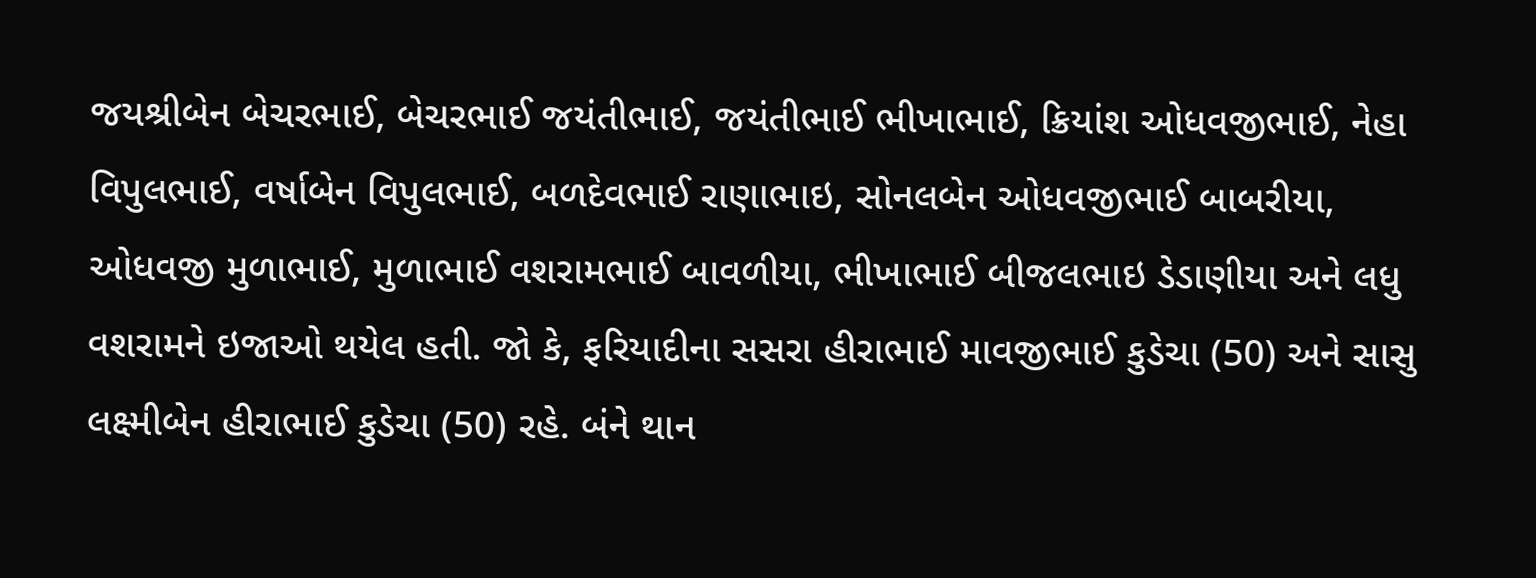જયશ્રીબેન બેચરભાઈ, બેચરભાઈ જયંતીભાઈ, જયંતીભાઈ ભીખાભાઈ, ક્રિયાંશ ઓધવજીભાઈ, નેહા વિપુલભાઈ, વર્ષાબેન વિપુલભાઈ, બળદેવભાઈ રાણાભાઇ, સોનલબેન ઓધવજીભાઈ બાબરીયા, ઓધવજી મુળાભાઈ, મુળાભાઈ વશરામભાઈ બાવળીયા, ભીખાભાઈ બીજલભાઇ ડેડાણીયા અને લધુ વશરામને ઇજાઓ થયેલ હતી. જો કે, ફરિયાદીના સસરા હીરાભાઈ માવજીભાઈ કુડેચા (50) અને સાસુ લક્ષ્મીબેન હીરાભાઈ કુડેચા (50) રહે. બંને થાન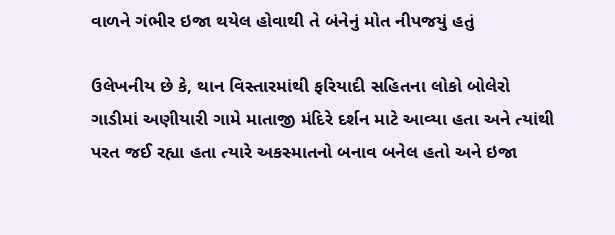વાળને ગંભીર ઇજા થયેલ હોવાથી તે બંનેનું મોત નીપજયું હતું

ઉલેખનીય છે કે, થાન વિસ્તારમાંથી ફરિયાદી સહિતના લોકો બોલેરો ગાડીમાં અણીયારી ગામે માતાજી મંદિરે દર્શન માટે આવ્યા હતા અને ત્યાંથી પરત જઈ રહ્યા હતા ત્યારે અકસ્માતનો બનાવ બનેલ હતો અને ઇજા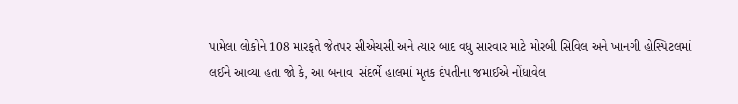પામેલા લોકોને 108 મારફતે જેતપર સીએચસી અને ત્યાર બાદ વધુ સારવાર માટે મોરબી સિવિલ અને ખાનગી હોસ્પિટલમાં લઈને આવ્યા હતા જો કે, આ બનાવ  સંદર્ભે હાલમાં મૃતક દંપતીના જમાઈએ નોંધાવેલ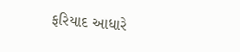ફરિયાદ આધારે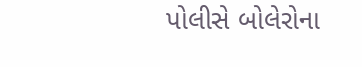પોલીસે બોલેરોના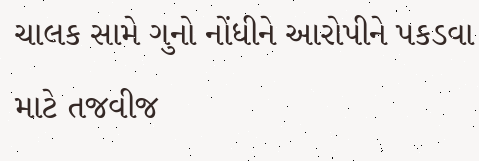ચાલક સામે ગુનો નોંધીને આરોપીને પકડવા માટે તજવીજ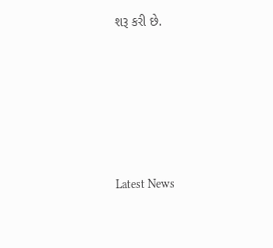શરૂ કરી છે.






Latest News